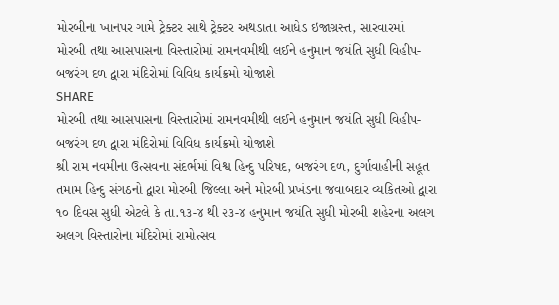મોરબીના ખાનપર ગામે ટ્રેક્ટર સાથે ટ્રેક્ટર અથડાતા આધેડ ઇજાગ્રસ્ત, સારવારમાં
મોરબી તથા આસપાસના વિસ્તારોમાં રામનવમીથી લઈને હનુમાન જયંતિ સુધી વિહીપ-બજરંગ દળ દ્વારા મંદિરોમાં વિવિધ કાર્યક્રમો યોજાશે
SHARE
મોરબી તથા આસપાસના વિસ્તારોમાં રામનવમીથી લઈને હનુમાન જયંતિ સુધી વિહીપ-બજરંગ દળ દ્વારા મંદિરોમાં વિવિધ કાર્યક્રમો યોજાશે
શ્રી રામ નવમીના ઉત્સવના સંદર્ભમાં વિશ્વ હિન્દુ પરિષદ, બજરંગ દળ, દુર્ગાવાહીની સહૂત તમામ હિન્દુ સંગઠનો દ્વારા મોરબી જિલ્લા અને મોરબી પ્રખંડના જવાબદાર વ્યકિતઓ દ્વારા ૧૦ દિવસ સુધી એટલે કે તા.૧૩-૪ થી ૨૩-૪ હનુમાન જયંતિ સુધી મોરબી શહેરના અલગ અલગ વિસ્તારોના મંદિરોમાં રામોત્સવ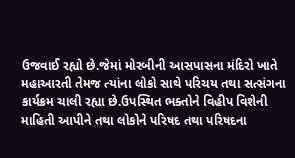ઉજવાઈ રહ્યો છે.જેમાં મોરબીની આસપાસના મંદિરો ખાતે મહાઆરતી તેમજ ત્યાંના લોકો સાથે પરિચય તથા સત્સંગના કાર્યક્રમ ચાલી રહ્યા છે.ઉપસ્થિત ભક્તોને વિહીપ વિશેની માહિતી આપીને તથા લોકોને પરિષદ તથા પરિષદના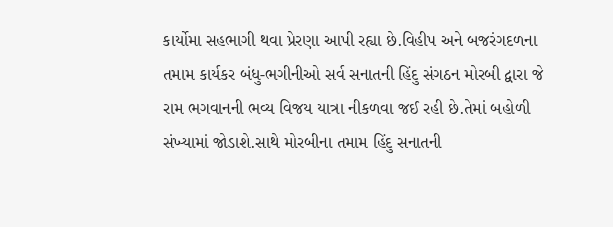કાર્યોમા સહભાગી થવા પ્રેરણા આપી રહ્યા છે.વિહીપ અને બજરંગદળના તમામ કાર્યકર બંધુ-ભગીનીઓ સર્વ સનાતની હિંદુ સંગઠન મોરબી દ્વારા જે રામ ભગવાનની ભવ્ય વિજય યાત્રા નીકળવા જઈ રહી છે.તેમાં બહોળી સંખ્યામાં જોડાશે.સાથે મોરબીના તમામ હિંદુ સનાતની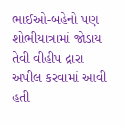ભાઈઓ-બહેનો પણ શોભીયાત્રામાં જોડાય તેવી વીહીપ દ્રારા અપીલ કરવામાં આવી હતી